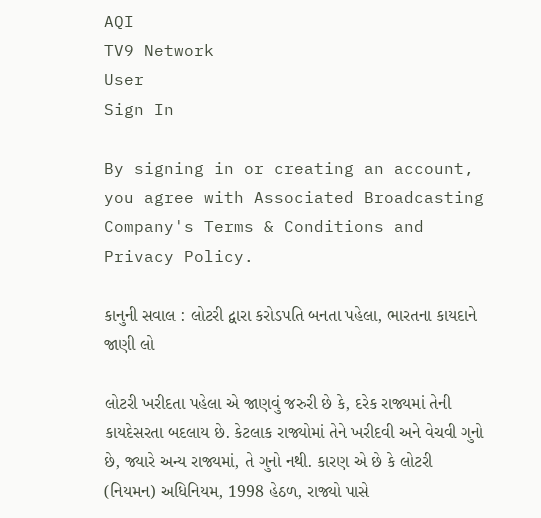AQI
TV9 Network
User
Sign In

By signing in or creating an account, you agree with Associated Broadcasting Company's Terms & Conditions and Privacy Policy.

કાનુની સવાલ : લોટરી દ્વારા કરોડપતિ બનતા પહેલા, ભારતના કાયદાને જાણી લો

લોટરી ખરીદતા પહેલા એ જાણવું જરુરી છે કે, દરેક રાજ્યમાં તેની કાયદેસરતા બદલાય છે. કેટલાક રાજ્યોમાં તેને ખરીદવી અને વેચવી ગુનો છે, જ્યારે અન્ય રાજ્યમાં, તે ગુનો નથી. કારણ એ છે કે લોટરી (નિયમન) અધિનિયમ, 1998 હેઠળ, રાજ્યો પાસે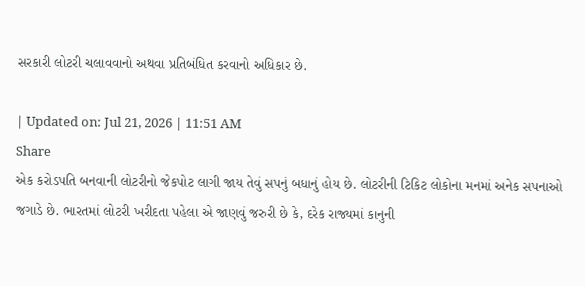સરકારી લોટરી ચલાવવાનો અથવા પ્રતિબંધિત કરવાનો અધિકાર છે.

| Updated on: Jul 21, 2026 | 11:51 AM
Share
એક કરોડપતિ બનવાની લોટરીનો જેકપોટ લાગી જાય તેવું સપનું બધાનું હોય છે. લોટરીની ટિકિટ લોકોના મનમાં અનેક સપનાઓ જગાડે છે. ભારતમાં લોટરી ખરીદતા પહેલા એ જાણવું જરુરી છે કે, દરેક રાજ્યમાં કાનુની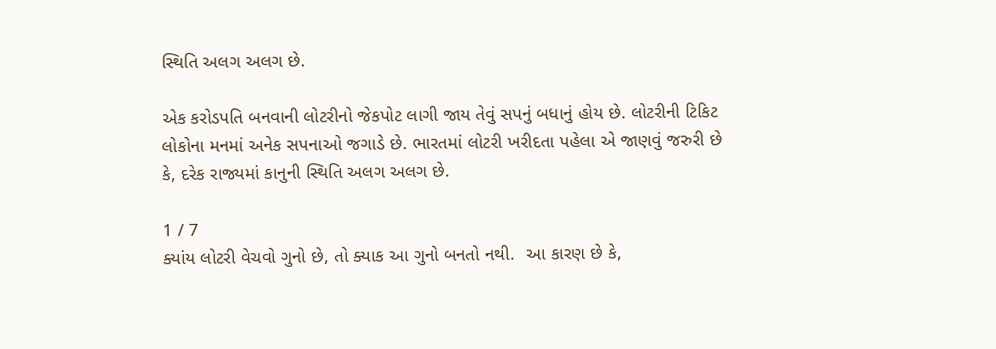સ્થિતિ અલગ અલગ છે.

એક કરોડપતિ બનવાની લોટરીનો જેકપોટ લાગી જાય તેવું સપનું બધાનું હોય છે. લોટરીની ટિકિટ લોકોના મનમાં અનેક સપનાઓ જગાડે છે. ભારતમાં લોટરી ખરીદતા પહેલા એ જાણવું જરુરી છે કે, દરેક રાજ્યમાં કાનુની સ્થિતિ અલગ અલગ છે.

1 / 7
ક્યાંય લોટરી વેચવો ગુનો છે, તો ક્યાક આ ગુનો બનતો નથી.  આ કારણ છે કે,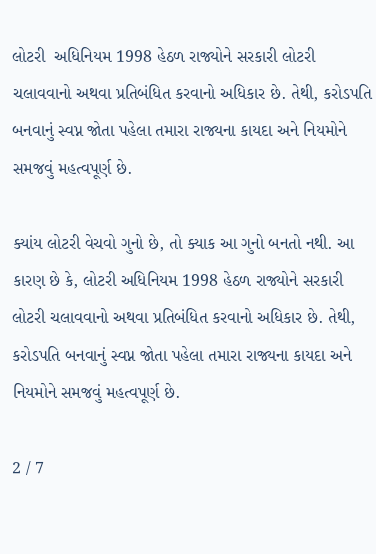લોટરી  અધિનિયમ 1998 હેઠળ રાજ્યોને સરકારી લોટરી ચલાવવાનો અથવા પ્રતિબંધિત કરવાનો અધિકાર છે. તેથી, કરોડપતિ બનવાનું સ્વપ્ન જોતા પહેલા તમારા રાજ્યના કાયદા અને નિયમોને સમજવું મહત્વપૂર્ણ છે.

ક્યાંય લોટરી વેચવો ગુનો છે, તો ક્યાક આ ગુનો બનતો નથી. આ કારણ છે કે, લોટરી અધિનિયમ 1998 હેઠળ રાજ્યોને સરકારી લોટરી ચલાવવાનો અથવા પ્રતિબંધિત કરવાનો અધિકાર છે. તેથી, કરોડપતિ બનવાનું સ્વપ્ન જોતા પહેલા તમારા રાજ્યના કાયદા અને નિયમોને સમજવું મહત્વપૂર્ણ છે.

2 / 7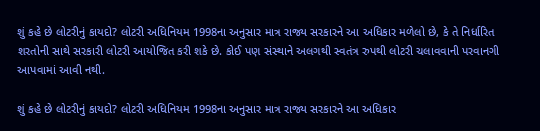શું કહે છે લોટરીનું કાયદો? લોટરી અધિનિયમ 1998ના અનુસાર માત્ર રાજ્ય સરકારને આ અધિકાર મળેલો છે, કે તે નિર્ધારિત શરતોની સાથે સરકારી લોટરી આયોજિત કરી શકે છે. કોઈ પણ સંસ્થાને અલગથી સ્વતંત્ર રુપથી લોટરી ચલાવવાની પરવાનગી આપવામાં આવી નથી.

શું કહે છે લોટરીનું કાયદો? લોટરી અધિનિયમ 1998ના અનુસાર માત્ર રાજ્ય સરકારને આ અધિકાર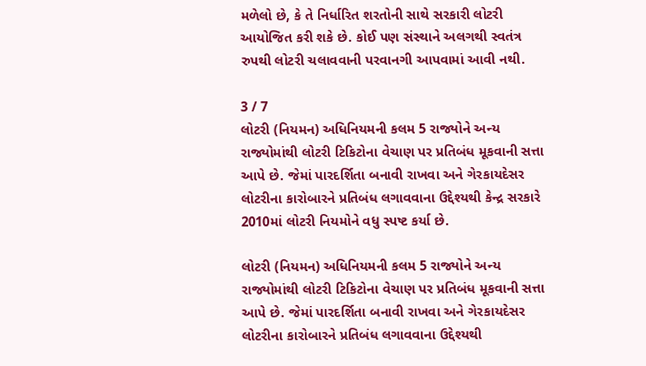મળેલો છે, કે તે નિર્ધારિત શરતોની સાથે સરકારી લોટરી આયોજિત કરી શકે છે. કોઈ પણ સંસ્થાને અલગથી સ્વતંત્ર રુપથી લોટરી ચલાવવાની પરવાનગી આપવામાં આવી નથી.

3 / 7
લોટરી (નિયમન) અધિનિયમની કલમ 5 રાજ્યોને અન્ય રાજ્યોમાંથી લોટરી ટિકિટોના વેચાણ પર પ્રતિબંધ મૂકવાની સત્તા આપે છે. જેમાં પારદર્શિતા બનાવી રાખવા અને ગેરકાયદેસર લોટરીના કારોબારને પ્રતિબંધ લગાવવાના ઉદ્દેશ્યથી કેન્દ્ર સરકારે 2010માં લોટરી નિયમોને વધુ સ્પષ્ટ કર્યા છે.

લોટરી (નિયમન) અધિનિયમની કલમ 5 રાજ્યોને અન્ય રાજ્યોમાંથી લોટરી ટિકિટોના વેચાણ પર પ્રતિબંધ મૂકવાની સત્તા આપે છે. જેમાં પારદર્શિતા બનાવી રાખવા અને ગેરકાયદેસર લોટરીના કારોબારને પ્રતિબંધ લગાવવાના ઉદ્દેશ્યથી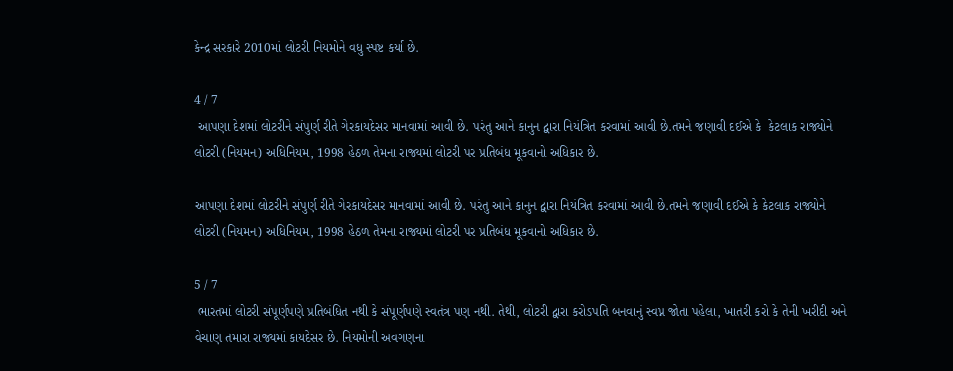કેન્દ્ર સરકારે 2010માં લોટરી નિયમોને વધુ સ્પષ્ટ કર્યા છે.

4 / 7
 આપણા દેશમાં લોટરીને સંપુર્ણ રીતે ગેરકાયદેસર માનવામાં આવી છે. પરંતુ આને કાનુન દ્વારા નિયંત્રિત કરવામાં આવી છે.તમને જણાવી દઈએ કે  કેટલાક રાજ્યોને લોટરી (નિયમન) અધિનિયમ, 1998 હેઠળ તેમના રાજ્યમાં લોટરી પર પ્રતિબંધ મૂકવાનો અધિકાર છે.

આપણા દેશમાં લોટરીને સંપુર્ણ રીતે ગેરકાયદેસર માનવામાં આવી છે. પરંતુ આને કાનુન દ્વારા નિયંત્રિત કરવામાં આવી છે.તમને જણાવી દઈએ કે કેટલાક રાજ્યોને લોટરી (નિયમન) અધિનિયમ, 1998 હેઠળ તેમના રાજ્યમાં લોટરી પર પ્રતિબંધ મૂકવાનો અધિકાર છે.

5 / 7
 ભારતમાં લોટરી સંપૂર્ણપણે પ્રતિબંધિત નથી કે સંપૂર્ણપણે સ્વતંત્ર પણ નથી. તેથી, લોટરી દ્વારા કરોડપતિ બનવાનું સ્વપ્ન જોતા પહેલા, ખાતરી કરો કે તેની ખરીદી અને વેચાણ તમારા રાજ્યમાં કાયદેસર છે. નિયમોની અવગણના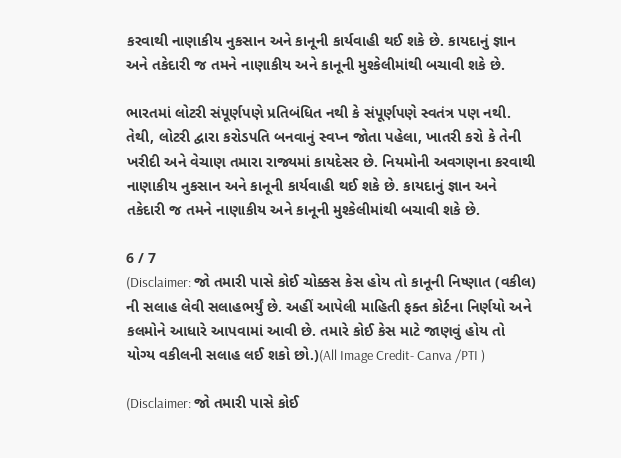કરવાથી નાણાકીય નુકસાન અને કાનૂની કાર્યવાહી થઈ શકે છે. કાયદાનું જ્ઞાન અને તકેદારી જ તમને નાણાકીય અને કાનૂની મુશ્કેલીમાંથી બચાવી શકે છે.

ભારતમાં લોટરી સંપૂર્ણપણે પ્રતિબંધિત નથી કે સંપૂર્ણપણે સ્વતંત્ર પણ નથી. તેથી, લોટરી દ્વારા કરોડપતિ બનવાનું સ્વપ્ન જોતા પહેલા, ખાતરી કરો કે તેની ખરીદી અને વેચાણ તમારા રાજ્યમાં કાયદેસર છે. નિયમોની અવગણના કરવાથી નાણાકીય નુકસાન અને કાનૂની કાર્યવાહી થઈ શકે છે. કાયદાનું જ્ઞાન અને તકેદારી જ તમને નાણાકીય અને કાનૂની મુશ્કેલીમાંથી બચાવી શકે છે.

6 / 7
(Disclaimer: જો તમારી પાસે કોઈ ચોક્કસ કેસ હોય તો કાનૂની નિષ્ણાત (વકીલ) ની સલાહ લેવી સલાહભર્યું છે. અહીં આપેલી માહિતી ફક્ત કોર્ટના નિર્ણયો અને કલમોને આધારે આપવામાં આવી છે. તમારે કોઈ કેસ માટે જાણવું હોય તો યોગ્ય વકીલની સલાહ લઈ શકો છો.)(All Image Credit- Canva /PTI )

(Disclaimer: જો તમારી પાસે કોઈ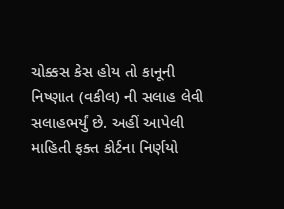ચોક્કસ કેસ હોય તો કાનૂની નિષ્ણાત (વકીલ) ની સલાહ લેવી સલાહભર્યું છે. અહીં આપેલી માહિતી ફક્ત કોર્ટના નિર્ણયો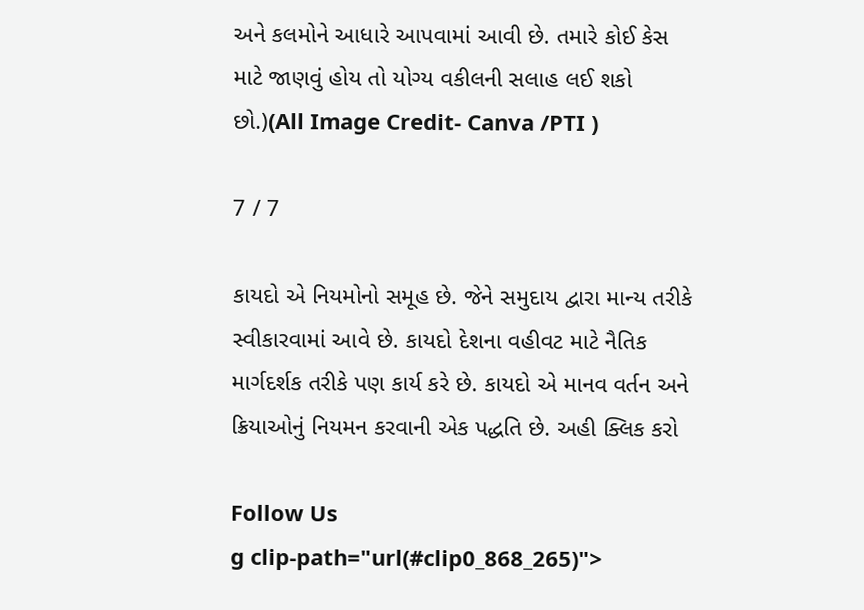અને કલમોને આધારે આપવામાં આવી છે. તમારે કોઈ કેસ માટે જાણવું હોય તો યોગ્ય વકીલની સલાહ લઈ શકો છો.)(All Image Credit- Canva /PTI )

7 / 7

કાયદો એ નિયમોનો સમૂહ છે. જેને સમુદાય દ્વારા માન્ય તરીકે સ્વીકારવામાં આવે છે. કાયદો દેશના વહીવટ માટે નૈતિક માર્ગદર્શક તરીકે પણ કાર્ય કરે છે. કાયદો એ માનવ વર્તન અને ક્રિયાઓનું નિયમન કરવાની એક પદ્ધતિ છે. અહી ક્લિક કરો

Follow Us
g clip-path="url(#clip0_868_265)">